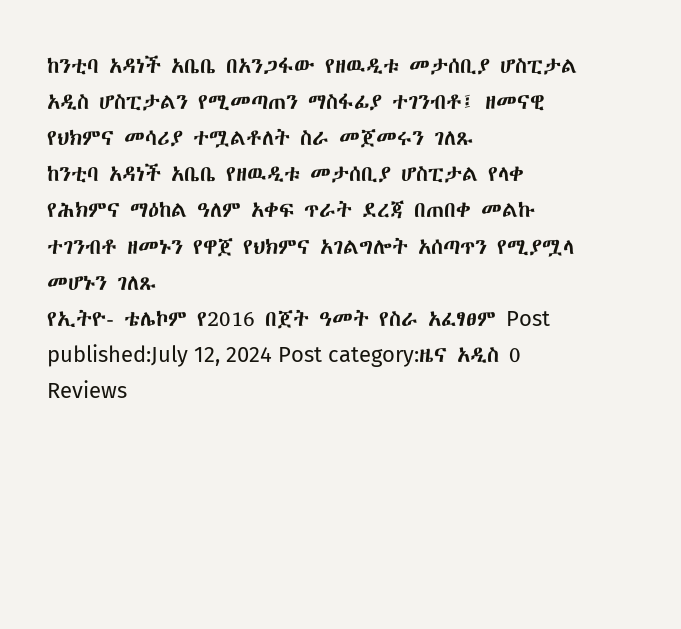ከንቲባ አዳነች አቤቤ በአንጋፋው የዘዉዲቱ መታሰቢያ ሆስፒታል አዲስ ሆስፒታልን የሚመጣጠን ማስፋፊያ ተገንብቶ፤ ዘመናዊ የህክምና መሳሪያ ተሟልቶለት ስራ መጀመሩን ገለጹ
ከንቲባ አዳነች አቤቤ የዘዉዲቱ መታሰቢያ ሆስፒታል የላቀ የሕክምና ማዕከል ዓለም አቀፍ ጥራት ደረጃ በጠበቀ መልኩ ተገንብቶ ዘመኑን የዋጀ የህክምና አገልግሎት አሰጣጥን የሚያሟላ መሆኑን ገለጹ
የኢትዮ- ቴሌኮም የ2016 በጀት ዓመት የስራ አፈፃፀም Post published:July 12, 2024 Post category:ዜና አዲስ 0 Reviews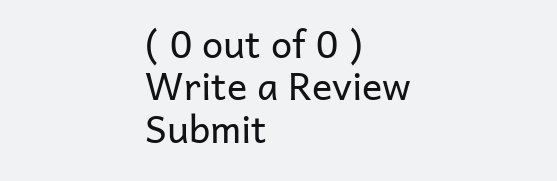( 0 out of 0 ) Write a Review Submit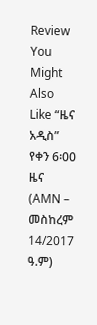Review You Might Also Like “ዜና አዲስ” የቀን 6፡00 ዜና (AMN – መስከረም 14/2017 ዓ.ም)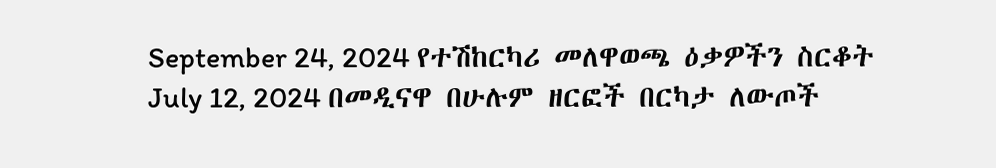September 24, 2024 የተሽከርካሪ መለዋወጫ ዕቃዎችን ስርቆት July 12, 2024 በመዲናዋ በሁሉም ዘርፎች በርካታ ለውጦች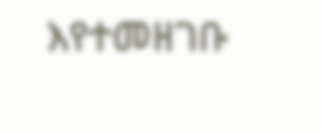እየተመዘገቡ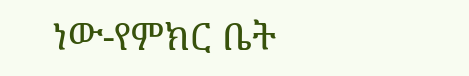ነው-የምክር ቤት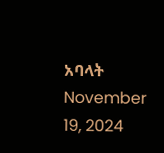አባላት November 19, 2024